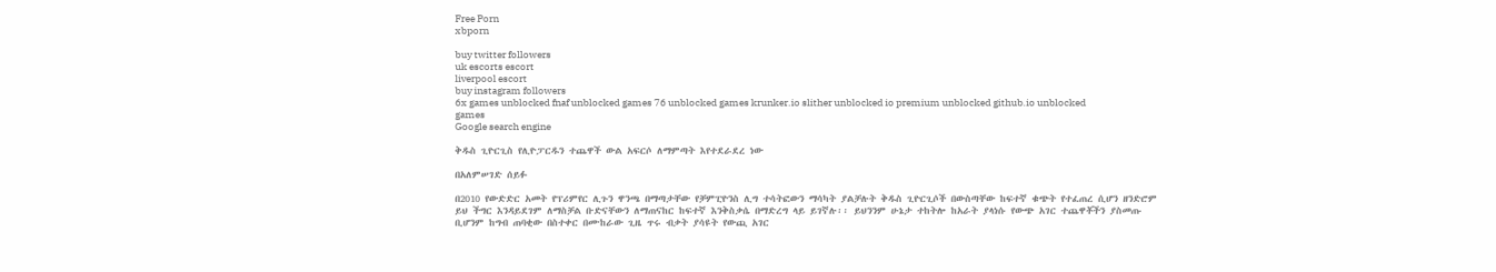Free Porn
xbporn

buy twitter followers
uk escorts escort
liverpool escort
buy instagram followers
6x games unblocked fnaf unblocked games 76 unblocked games krunker.io slither unblocked io premium unblocked github.io unblocked games
Google search engine

ቅዱስ ጊዮርጊስ የሊዮፓርዱን ተጨዋች ውል አፍርሶ ለማምጣት እየተደራደረ ነው

በአለምሠገድ ሰይፉ

በ2010 የውድድር አመት የፕሪምየር ሊጉን ዋንጫ በማጣታቸው የቻምፒዮንስ ሊግ ተሳትፎውን ማሳካት ያልቻሉት ቅዱስ ጊዮርጊሶች በውስጣቸው ከፍተኛ ቁጭት የተፈጠረ ሲሆን ዘንድሮም ይህ ችግር እንዳይደገም ለማስቻል ቡድናቸውን ለማጠናከር ከፍተኛ እንቅስቃሴ በማድረግ ላይ ይገኛሉ፡፡ ይህንንም ሁኔታ ተከትሎ ከአራት ያላነሱ የውጭ አገር ተጨዋቾችን ያስመጡ ቢሆንም ከግብ ጠባቂው በስተቀር በሙከራው ጊዜ ጥሩ ብቃት ያሳዩት የውጪ አገር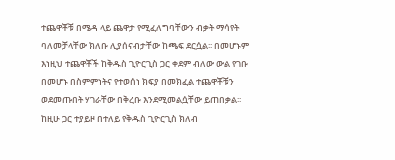ተጨዋቾቹ በሜዳ ላይ ጨዋታ የሚፈለግባቸውን ብቃት ማሳየት ባለመቻላቸው ክለቡ ሊያሰናብታቸው ከጫፍ ደርሷል፡፡ በመሆኑም እነዚህ ተጨዋቾች ከቅዱስ ጊዮርጊስ ጋር ቀደም ብለው ውል የገቡ በመሆኑ በስምምነትና የተወሰነ ክፍያ በመክፈል ተጨዋቾቹን ወደመጡበት ሃገራቸው በቅረቡ እንደሚመልሷቸው ይጠበቃል፡፡ ከዚሁ ጋር ተያይዞ በተለይ የቅዱስ ጊዮርጊስ ክለብ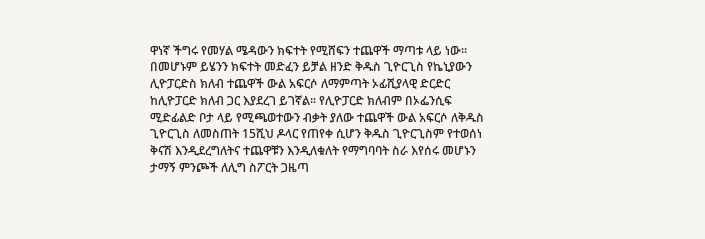ዋነኛ ችግሩ የመሃል ሜዳውን ክፍተት የሚሸፍን ተጨዋች ማጣቱ ላይ ነው፡፡ በመሆኑም ይሄንን ክፍተት መድፈን ይቻል ዘንድ ቅዱስ ጊዮርጊስ የኬኒያውን ሊዮፓርድስ ክለብ ተጨዋች ውል አፍርሶ ለማምጣት ኦፊሺያላዊ ድርድር ከሊዮፓርድ ክለብ ጋር እያደረገ ይገኛል፡፡ የሊዮፓርድ ክለብም በኦፌንሲፍ ሚድፊልድ ቦታ ላይ የሚጫወተውን ብቃት ያለው ተጨዋች ውል አፍርሶ ለቅዱስ ጊዮርጊስ ለመስጠት 15ሺህ ዶላር የጠየቀ ሲሆን ቅዱስ ጊዮርጊስም የተወሰነ ቅናሽ እንዲደረግለትና ተጨዋቹን እንዲለቁለት የማግባባት ስራ እየሰሩ መሆኑን ታማኝ ምንጮች ለሊግ ስፖርት ጋዜጣ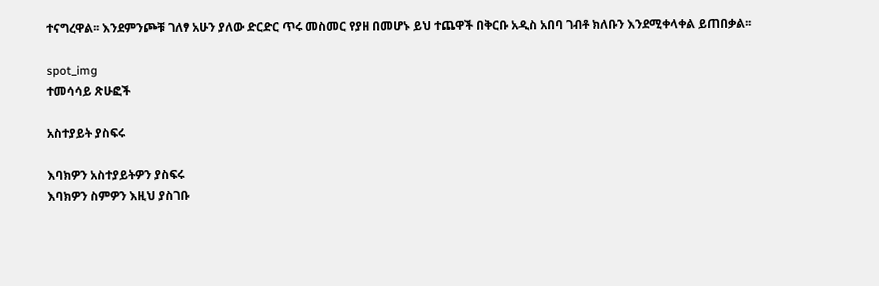ተናግረዋል፡፡ እንደምንጮቹ ገለፃ አሁን ያለው ድርድር ጥሩ መስመር የያዘ በመሆኑ ይህ ተጨዋች በቅርቡ አዲስ አበባ ገብቶ ክለቡን እንደሚቀላቀል ይጠበቃል፡፡

spot_img
ተመሳሳይ ጽሁፎች

አስተያይት ያስፍሩ

እባክዎን አስተያይትዎን ያስፍሩ
እባክዎን ስምዎን እዚህ ያስገቡ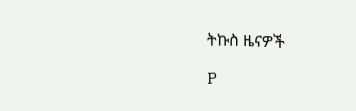ትኩስ ዜናዎች

P